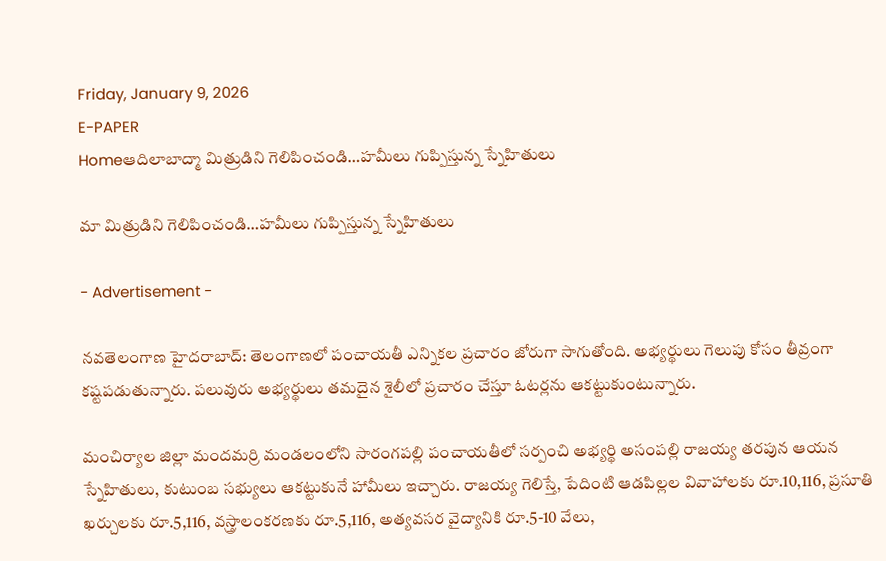Friday, January 9, 2026
E-PAPER
Homeఆదిలాబాద్మా మిత్రుడిని గెలిపించండి…హమీలు గుప్పిస్తున్న స్నేహితులు

మా మిత్రుడిని గెలిపించండి…హమీలు గుప్పిస్తున్న స్నేహితులు

- Advertisement -

నవతెలంగాణ హైదరాబాద్: తెలంగాణలో పంచాయతీ ఎన్నికల ప్రచారం జోరుగా సాగుతోంది. అభ్యర్థులు గెలుపు కోసం తీవ్రంగా కష్టపడుతున్నారు. పలువురు అభ్యర్థులు తమదైన శైలీలో ప్రచారం చేస్తూ ఓటర్లను ఆకట్టుకుంటున్నారు.

మంచిర్యాల జిల్లా మందమర్రి మండలంలోని సారంగపల్లి పంచాయతీలో సర్పంచి అభ్యర్థి అసంపల్లి రాజయ్య తరపున ఆయన స్నేహితులు, కుటుంబ సభ్యులు ఆకట్టుకునే హామీలు ఇచ్చారు. రాజయ్య గెలిస్తే, పేదింటి ఆడపిల్లల వివాహాలకు రూ.10,116, ప్రసూతి ఖర్చులకు రూ.5,116, వస్త్రాలంకరణకు రూ.5,116, అత్యవసర వైద్యానికి రూ.5-10 వేలు,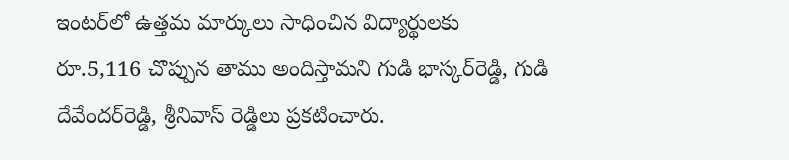ఇంటర్‌లో ఉత్తమ మార్కులు సాధించిన విద్యార్థులకు రూ.5,116 చొప్పున తాము అందిస్తామని గుడి భాస్కర్‌రెడ్డి, గుడి దేవేందర్‌రెడ్డి, శ్రీనివాస్ రెడ్డిలు ప్రకటించారు.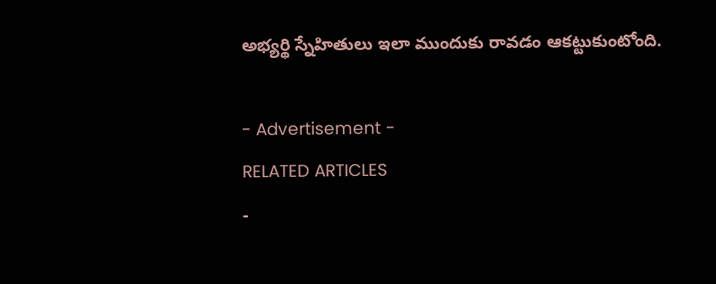అభ్యర్థి స్నేహితులు ఇలా ముందుకు రావడం ఆకట్టుకుంటోంది.

- Advertisement -
RELATED ARTICLES
-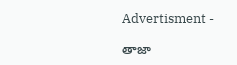Advertisment -

తాజా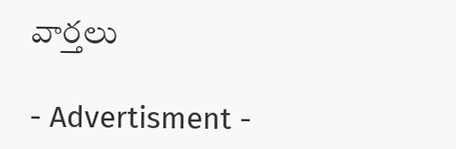వార్తలు

- Advertisment -